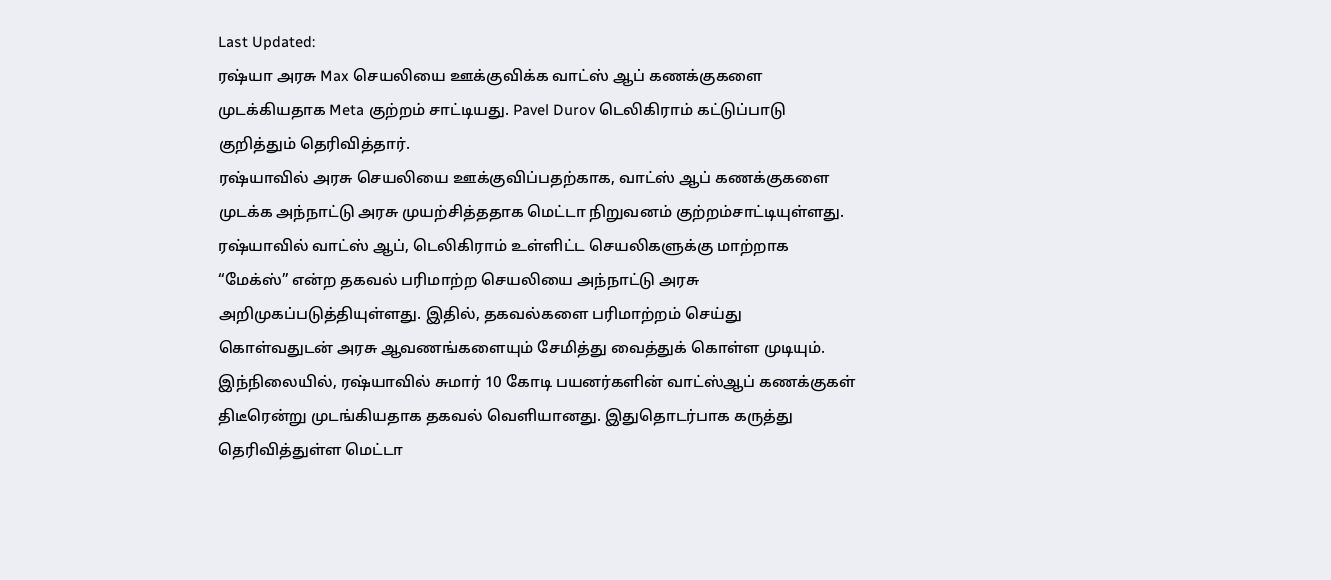Last Updated:
ரஷ்யா அரசு Max செயலியை ஊக்குவிக்க வாட்ஸ் ஆப் கணக்குகளை முடக்கியதாக Meta குற்றம் சாட்டியது. Pavel Durov டெலிகிராம் கட்டுப்பாடு குறித்தும் தெரிவித்தார்.
ரஷ்யாவில் அரசு செயலியை ஊக்குவிப்பதற்காக, வாட்ஸ் ஆப் கணக்குகளை முடக்க அந்நாட்டு அரசு முயற்சித்ததாக மெட்டா நிறுவனம் குற்றம்சாட்டியுள்ளது.
ரஷ்யாவில் வாட்ஸ் ஆப், டெலிகிராம் உள்ளிட்ட செயலிகளுக்கு மாற்றாக “மேக்ஸ்” என்ற தகவல் பரிமாற்ற செயலியை அந்நாட்டு அரசு அறிமுகப்படுத்தியுள்ளது. இதில், தகவல்களை பரிமாற்றம் செய்து கொள்வதுடன் அரசு ஆவணங்களையும் சேமித்து வைத்துக் கொள்ள முடியும்.
இந்நிலையில், ரஷ்யாவில் சுமார் 10 கோடி பயனர்களின் வாட்ஸ்ஆப் கணக்குகள் திடீரென்று முடங்கியதாக தகவல் வெளியானது. இதுதொடர்பாக கருத்து தெரிவித்துள்ள மெட்டா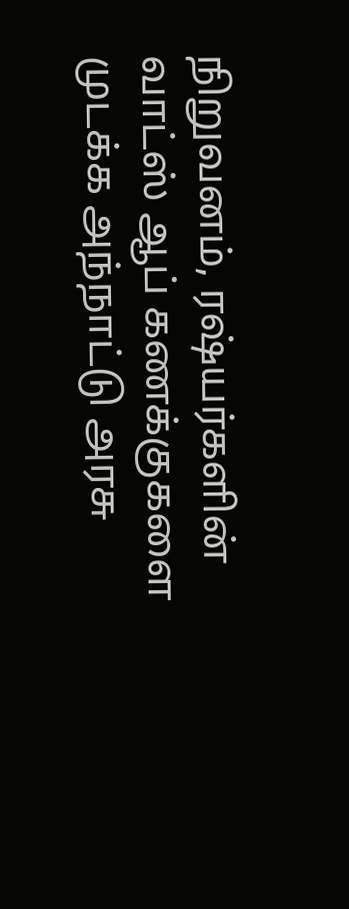நிறுவனம், ரஷ்யர்களின் வாட்ஸ் ஆப் கணக்குகளை முடக்க அந்நாட்டு அரசு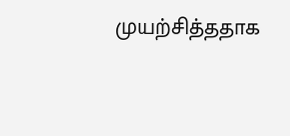முயற்சித்ததாக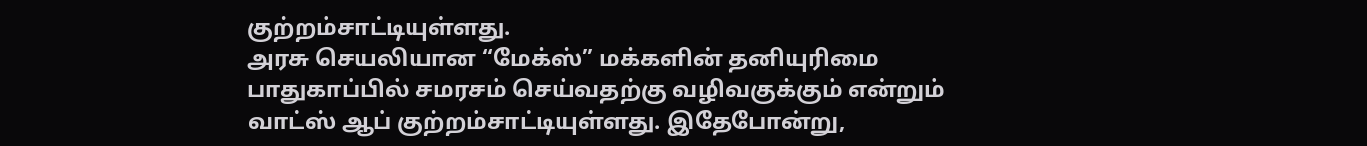குற்றம்சாட்டியுள்ளது.
அரசு செயலியான “மேக்ஸ்” மக்களின் தனியுரிமை பாதுகாப்பில் சமரசம் செய்வதற்கு வழிவகுக்கும் என்றும் வாட்ஸ் ஆப் குற்றம்சாட்டியுள்ளது. இதேபோன்று,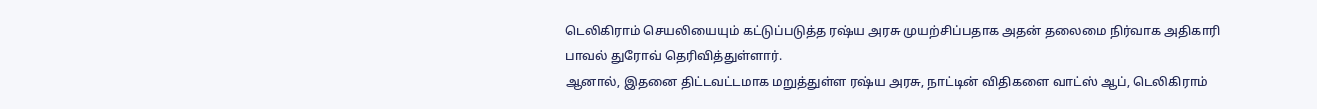டெலிகிராம் செயலியையும் கட்டுப்படுத்த ரஷ்ய அரசு முயற்சிப்பதாக அதன் தலைமை நிர்வாக அதிகாரி பாவல் துரோவ் தெரிவித்துள்ளார்.
ஆனால், இதனை திட்டவட்டமாக மறுத்துள்ள ரஷ்ய அரசு, நாட்டின் விதிகளை வாட்ஸ் ஆப், டெலிகிராம்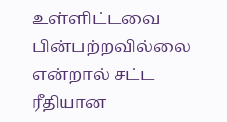உள்ளிட்டவை பின்பற்றவில்லை என்றால் சட்ட ரீதியான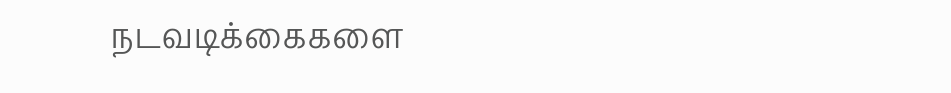நடவடிக்கைகளை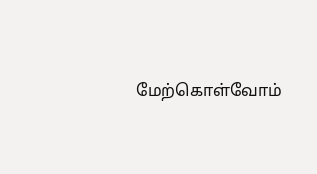மேற்கொள்வோம்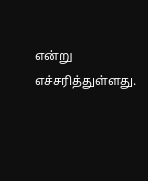என்று எச்சரித்துள்ளது.